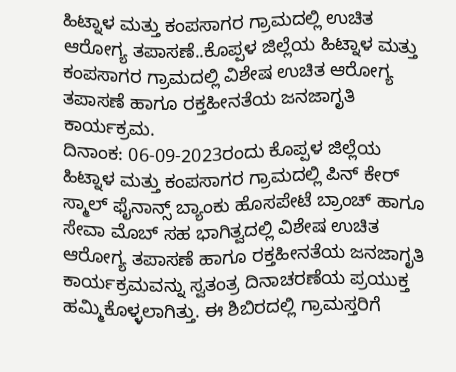ಹಿಟ್ನಾಳ ಮತ್ತು ಕಂಪಸಾಗರ ಗ್ರಾಮದಲ್ಲಿ ಉಚಿತ ಆರೋಗ್ಯ ತಪಾಸಣೆ..ಕೊಪ್ಪಳ ಜಿಲ್ಲೆಯ ಹಿಟ್ನಾಳ ಮತ್ತು ಕಂಪಸಾಗರ ಗ್ರಾಮದಲ್ಲಿ ವಿಶೇಷ ಉಚಿತ ಆರೋಗ್ಯ ತಪಾಸಣೆ ಹಾಗೂ ರಕ್ತಹೀನತೆಯ ಜನಜಾಗೃತಿ ಕಾರ್ಯಕ್ರಮ.
ದಿನಾಂಕ: 06-09-2023ರಂದು ಕೊಪ್ಪಳ ಜಿಲ್ಲೆಯ ಹಿಟ್ನಾಳ ಮತ್ತು ಕಂಪಸಾಗರ ಗ್ರಾಮದಲ್ಲಿ ಪಿನ್ ಕೇರ್ ಸ್ಮಾಲ್ ಫೈನಾನ್ಸ್ ಬ್ಯಾಂಕು ಹೊಸಪೇಟೆ ಬ್ರಾಂಚ್ ಹಾಗೂ ಸೇವಾ ಮೊಬ್ ಸಹ ಭಾಗಿತ್ವದಲ್ಲಿ ವಿಶೇಷ ಉಚಿತ ಆರೋಗ್ಯ ತಪಾಸಣೆ ಹಾಗೂ ರಕ್ತಹೀನತೆಯ ಜನಜಾಗೃತಿ ಕಾರ್ಯಕ್ರಮವನ್ನು ಸ್ವತಂತ್ರ ದಿನಾಚರಣೆಯ ಪ್ರಯುಕ್ತ ಹಮ್ಮಿಕೊಳ್ಳಲಾಗಿತ್ತು. ಈ ಶಿಬಿರದಲ್ಲಿ ಗ್ರಾಮಸ್ತರಿಗೆ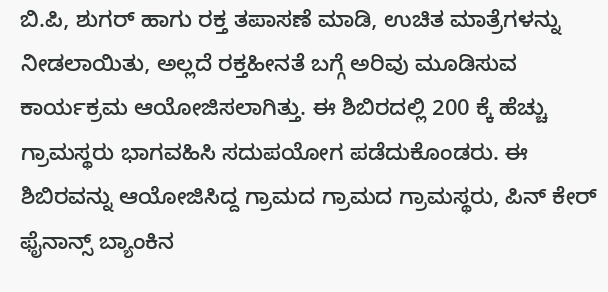ಬಿ.ಪಿ, ಶುಗರ್ ಹಾಗು ರಕ್ತ ತಪಾಸಣೆ ಮಾಡಿ, ಉಚಿತ ಮಾತ್ರೆಗಳನ್ನು ನೀಡಲಾಯಿತು, ಅಲ್ಲದೆ ರಕ್ತಹೀನತೆ ಬಗ್ಗೆ ಅರಿವು ಮೂಡಿಸುವ ಕಾರ್ಯಕ್ರಮ ಆಯೋಜಿಸಲಾಗಿತ್ತು. ಈ ಶಿಬಿರದಲ್ಲಿ 200 ಕ್ಕೆ ಹೆಚ್ಚು ಗ್ರಾಮಸ್ಥರು ಭಾಗವಹಿಸಿ ಸದುಪಯೋಗ ಪಡೆದುಕೊಂಡರು. ಈ ಶಿಬಿರವನ್ನು ಆಯೋಜಿಸಿದ್ದ ಗ್ರಾಮದ ಗ್ರಾಮದ ಗ್ರಾಮಸ್ಥರು, ಪಿನ್ ಕೇರ್ ಫೈನಾನ್ಸ್ ಬ್ಯಾಂಕಿನ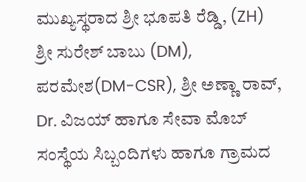ಮುಖ್ಯಸ್ಥರಾದ ಶ್ರೀ ಭೂಪತಿ ರೆಡ್ಡಿ, (ZH) ಶ್ರೀ ಸುರೇಶ್ ಬಾಬು (DM), ಪರಮೇಶ(DM-CSR), ಶ್ರೀ ಅಣ್ಣಾ ರಾವ್, Dr. ವಿಜಯ್ ಹಾಗೂ ಸೇವಾ ಮೊಬ್ ಸಂಸ್ಥೆಯ ಸಿಬ್ಬಂದಿಗಳು ಹಾಗೂ ಗ್ರಾಮದ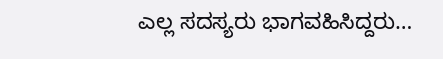ಎಲ್ಲ ಸದಸ್ಯರು ಭಾಗವಹಿಸಿದ್ದರು…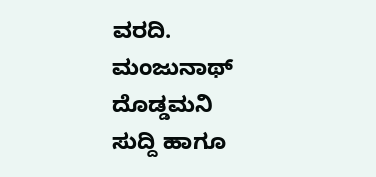ವರದಿ. ಮಂಜುನಾಥ್ ದೊಡ್ಡಮನಿ
ಸುದ್ದಿ ಹಾಗೂ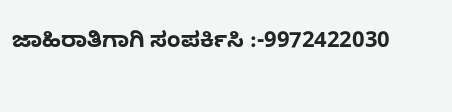ಜಾಹಿರಾತಿಗಾಗಿ ಸಂಪರ್ಕಿಸಿ :-9972422030